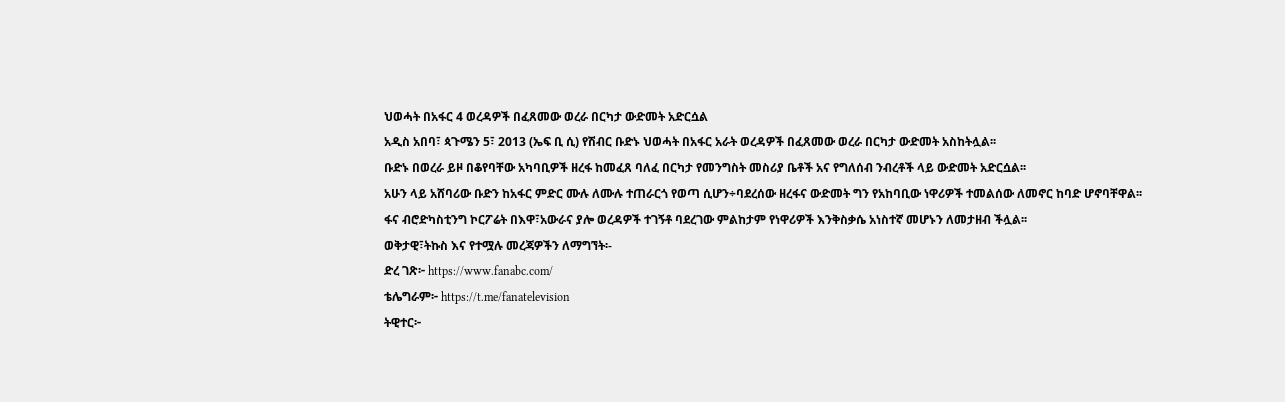ህወሓት በአፋር 4 ወረዳዎች በፈጸመው ወረራ በርካታ ውድመት አድርሷል
አዲስ አበባ፣ ጳጉሜን 5፣ 2013 (ኤፍ ቢ ሲ) የሽብር ቡድኑ ህወሓት በአፋር አራት ወረዳዎች በፈጸመው ወረራ በርካታ ውድመት አስከትሏል፡፡
ቡድኑ በወረራ ይዞ በቆየባቸው አካባቢዎች ዘረፋ ከመፈጸ ባለፈ በርካታ የመንግስት መስሪያ ቤቶች አና የግለሰብ ንብረቶች ላይ ውድመት አድርሷል፡፡
አሁን ላይ አሸባሪው ቡድን ከአፋር ምድር ሙሉ ለሙሉ ተጠራርጎ የወጣ ሲሆን÷ባደረሰው ዘረፋና ውድመት ግን የአከባቢው ነዋሪዎች ተመልሰው ለመኖር ከባድ ሆኖባቸዋል፡፡
ፋና ብሮድካስቲንግ ኮርፖሬት በእዋ፣አውራና ያሎ ወረዳዎች ተገኝቶ ባደረገው ምልከታም የነዋሪዎች እንቅስቃሴ አነስተኛ መሆኑን ለመታዘብ ችሏል፡፡
ወቅታዊ፣ትኩስ እና የተሟሉ መረጃዎችን ለማግኘት፡-
ድረ ገጽ፦ https://www.fanabc.com/
ቴሌግራም፦ https://t.me/fanatelevision
ትዊተር፦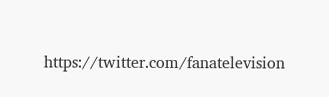https://twitter.com/fanatelevision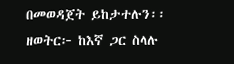በመወዳጀት ይከታተሉን፡፡
ዘወትር፦ ከእኛ ጋር ስላሉ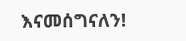እናመሰግናለን!